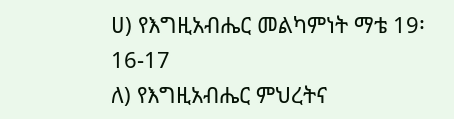ሀ) የእግዚአብሔር መልካምነት ማቴ 19፡16-17
ለ) የእግዚአብሔር ምህረትና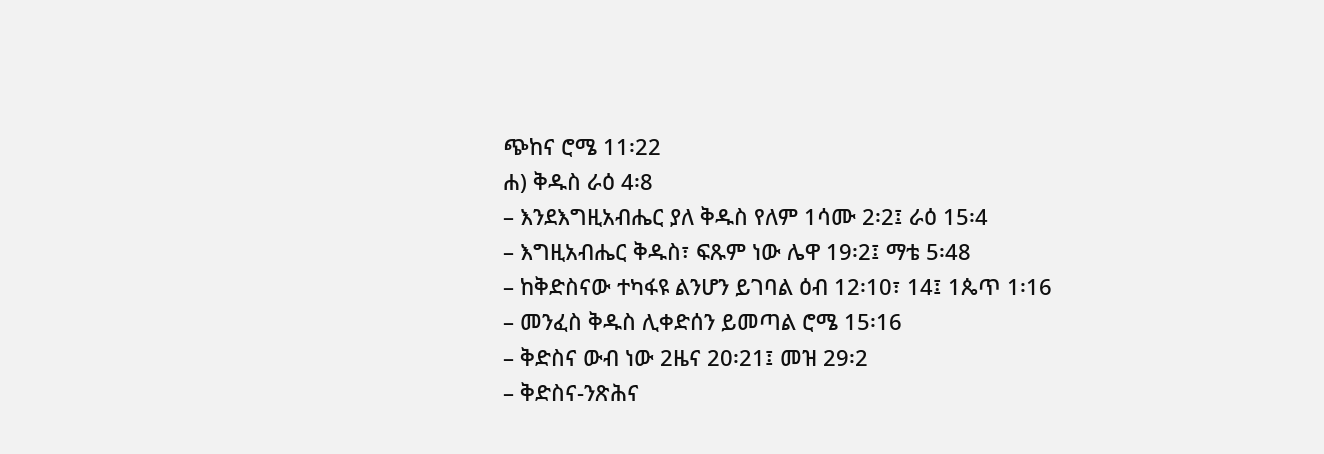ጭከና ሮሜ 11፡22
ሐ) ቅዱስ ራዕ 4፡8
– እንደእግዚአብሔር ያለ ቅዱስ የለም 1ሳሙ 2፡2፤ ራዕ 15፡4
– እግዚአብሔር ቅዱስ፣ ፍጹም ነው ሌዋ 19፡2፤ ማቴ 5፡48
– ከቅድስናው ተካፋዩ ልንሆን ይገባል ዕብ 12፡10፣ 14፤ 1ጴጥ 1፡16
– መንፈስ ቅዱስ ሊቀድሰን ይመጣል ሮሜ 15፡16
– ቅድስና ውብ ነው 2ዜና 20፡21፤ መዝ 29፡2
– ቅድስና-ንጽሕና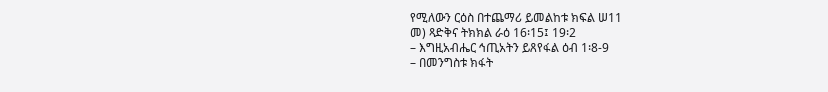የሚለውን ርዕስ በተጨማሪ ይመልከቱ ክፍል ሠ11
መ) ጻድቅና ትክክል ራዕ 16፡15፤ 19፡2
– እግዚአብሔር ኅጢአትን ይጸየፋል ዕብ 1፡8-9
– በመንግስቱ ክፋት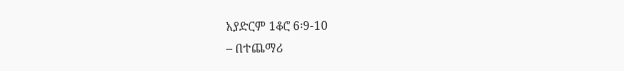አያድርም 1ቆሮ 6፡9-10
– በተጨማሪ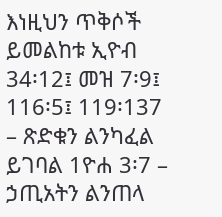እነዚህን ጥቅሶች ይመልከቱ ኢዮብ 34፡12፤ መዝ 7፡9፤ 116፡5፤ 119፡137
– ጽድቁን ልንካፈል ይገባል 1ዮሐ 3፡7 – ኃጢአትን ልንጠላ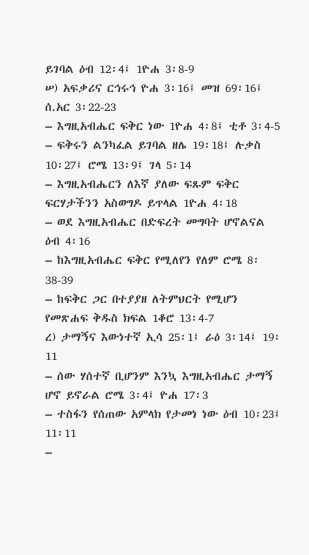ይገባል ዕብ 12፡4፤ 1ዮሐ 3፡8-9
ሠ) አፍቃሪና ርኅሩኅ ዮሐ 3፡16፤ መዝ 69፡16፤ ሰ.አር 3፡22-23
– እግዚአብሔር ፍቅር ነው 1ዮሐ 4፡8፤ ቲቶ 3፡4-5
– ፍቅሩን ልንካፈል ይገባል ዘሌ 19፡18፤ ሉቃስ 10፡27፤ ሮሜ 13፡9፤ ገላ 5፡14
– እግዚአብሔርን ለእኛ ያለው ፍጹም ፍቅር ፍርሃታችንን አስወግዶ ይጥላል 1ዮሐ 4፡18
– ወደ እግዚአብሔር በድፍረት መግባት ሆኖልናል ዕብ 4፡16
– ከእግዚአብሔር ፍቅር የሚለየን የለም ሮሜ 8፡38-39
– ከፍቅር ጋር በተያያዘ ለትምህርት የሚሆን የመጽሐፍ ቅዱስ ክፍል 1ቆሮ 13፡4-7
ረ) ታማኝና እውነተኛ ኢሳ 25፡1፤ ራዕ 3፡14፤ 19፡11
– ሰው ሃሰተኛ ቢሆንም እንኳ እግዚአብሔር ታማኝ ሆኖ ይኖራል ሮሜ 3፡4፤ ዮሐ 17፡3
– ተስፋን የሰጠው አምላክ የታመነ ነው ዕብ 10፡23፤ 11፡11
–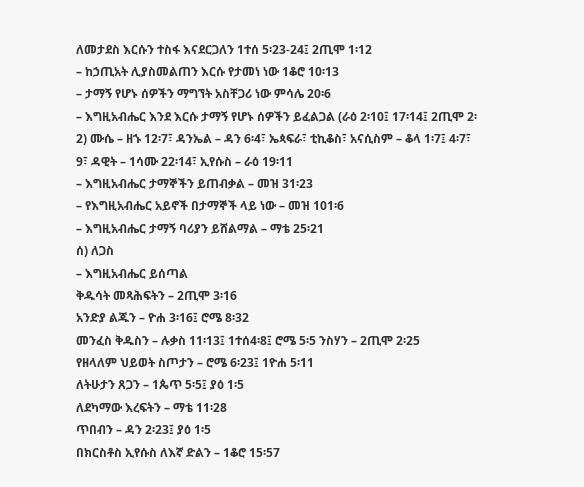ለመታደስ እርሱን ተስፋ እናደርጋለን 1ተሰ 5፡23-24፤ 2ጢሞ 1፡12
– ከኃጢአት ሊያስመልጠን እርሱ የታመነ ነው 1ቆሮ 10፡13
– ታማኝ የሆኑ ሰዎችን ማግኘት አስቸጋሪ ነው ምሳሌ 20፡6
– እግዚአብሔር እንደ እርሱ ታማኝ የሆኑ ሰዎችን ይፈልጋል (ራዕ 2፡10፤ 17፡14፤ 2ጢሞ 2፡2) ሙሴ – ዘኁ 12፡7፣ ዳንኤል – ዳን 6፡4፣ ኤጳፍራ፣ ቲኪቆስ፣ አናሲስም – ቆላ 1፡7፤ 4፡7፣ 9፣ ዳዊት – 1ሳሙ 22፡14፣ ኢየሱስ – ራዕ 19፡11
– እግዚአብሔር ታማኞችን ይጠብቃል – መዝ 31፡23
– የእግዚአብሔር አይኖች በታማኞች ላይ ነው – መዝ 101፡6
– እግዚአብሔር ታማኝ ባሪያን ይሸልማል – ማቴ 25፡21
ሰ) ለጋስ
– እግዚአብሔር ይሰጣል
ቅዱሳት መጻሕፍትን – 2ጢሞ 3፡16
አንድያ ልጁን – ዮሐ 3፡16፤ ሮሜ 8፡32
መንፈስ ቅዱስን – ሉቃስ 11፡13፤ 1ተሰ4፡8፤ ሮሜ 5፡5 ንስሃን – 2ጢሞ 2፡25
የዘላለም ህይወት ስጦታን – ሮሜ 6፡23፤ 1ዮሐ 5፡11
ለትሁታን ጸጋን – 1ጴጥ 5፡5፤ ያዕ 1፡5
ለደካማው እረፍትን – ማቴ 11፡28
ጥበብን – ዳን 2፡23፤ ያዕ 1፡5
በክርስቶስ ኢየሱስ ለእኛ ድልን – 1ቆሮ 15፡57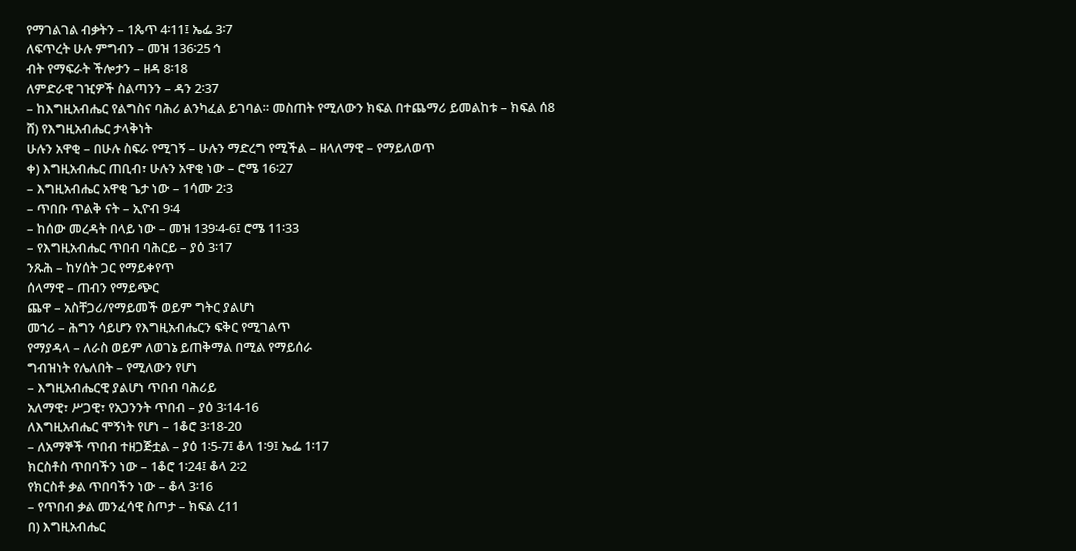የማገልገል ብቃትን – 1ጴጥ 4፡11፤ ኤፌ 3፡7
ለፍጥረት ሁሉ ምግብን – መዝ 136፡25 ኅ
ብት የማፍራት ችሎታን – ዘዳ 8፡18
ለምድራዊ ገዢዎች ስልጣንን – ዳን 2፡37
– ከእግዚአብሔር የልግስና ባሕሪ ልንካፈል ይገባል። መስጠት የሚለውን ክፍል በተጨማሪ ይመልከቱ – ክፍል ሰ8
ሸ) የእግዚአብሔር ታላቅነት
ሁሉን አዋቂ – በሁሉ ስፍራ የሚገኝ – ሁሉን ማድረግ የሚችል – ዘላለማዊ – የማይለወጥ
ቀ) እግዚአብሔር ጠቢብ፣ ሁሉን አዋቂ ነው – ሮሜ 16፡27
– እግዚአብሔር አዋቂ ጌታ ነው – 1ሳሙ 2፡3
– ጥበቡ ጥልቅ ናት – ኢዮብ 9፡4
– ከሰው መረዳት በላይ ነው – መዝ 139፡4-6፤ ሮሜ 11፡33
– የእግዚአብሔር ጥበብ ባሕርይ – ያዕ 3፡17
ንጹሕ – ከሃሰት ጋር የማይቀየጥ
ሰላማዊ – ጠብን የማይጭር
ጨዋ – አስቸጋሪ/የማይመች ወይም ግትር ያልሆነ
መኀሪ – ሕግን ሳይሆን የእግዚአብሔርን ፍቅር የሚገልጥ
የማያዳላ – ለራስ ወይም ለወገኔ ይጠቅማል በሚል የማይሰራ
ግብዝነት የሌለበት – የሚለውን የሆነ
– እግዚአብሔርዊ ያልሆነ ጥበብ ባሕሪይ
አለማዊ፣ ሥጋዊ፣ የአጋንንት ጥበብ – ያዕ 3፡14-16
ለእግዚአብሔር ሞኝነት የሆነ – 1ቆሮ 3፡18-20
– ለአማኞች ጥበብ ተዘጋጅቷል – ያዕ 1፡5-7፤ ቆላ 1፡9፤ ኤፌ 1፡17
ክርስቶስ ጥበባችን ነው – 1ቆሮ 1፡24፤ ቆላ 2፡2
የክርስቶ ቃል ጥበባችን ነው – ቆላ 3፡16
– የጥበብ ቃል መንፈሳዊ ስጦታ – ክፍል ረ11
በ) እግዚአብሔር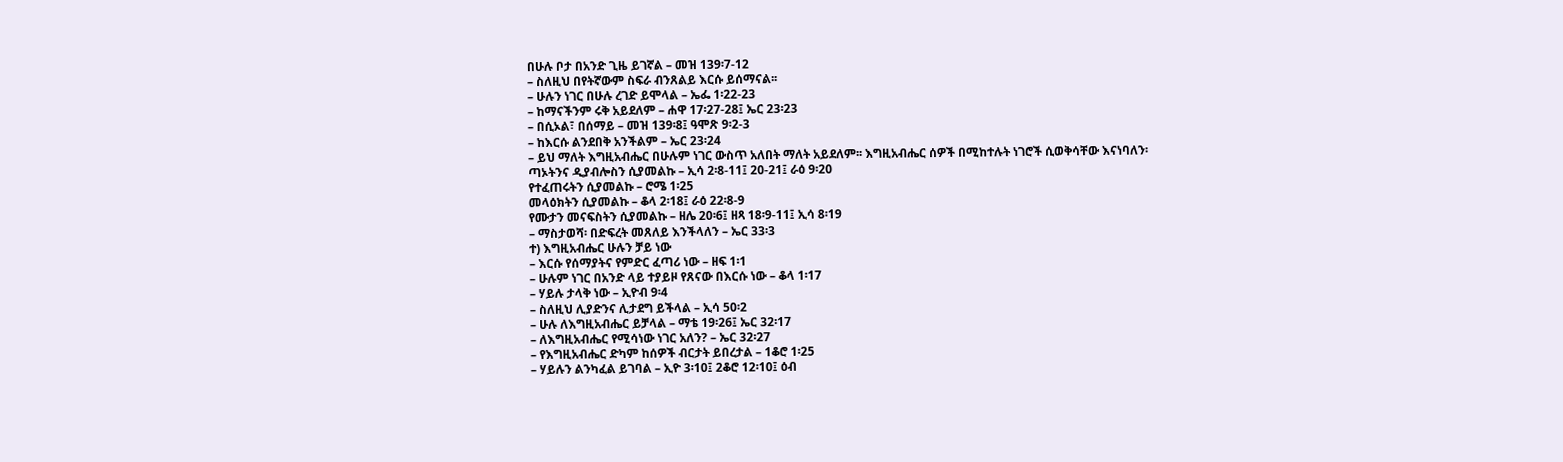በሁሉ ቦታ በአንድ ጊዜ ይገኛል – መዝ 139፡7-12
– ስለዚህ በየትኛውም ስፍራ ብንጸልይ እርሱ ይሰማናል፡፡
– ሁሉን ነገር በሁሉ ረገድ ይሞላል – ኤፌ 1፡22-23
– ከማናችንም ሩቅ አይደለም – ሐዋ 17፡27-28፤ ኤር 23፡23
– በሲኦል፣ በሰማይ – መዝ 139፡8፤ ዓሞጽ 9፡2-3
– ከእርሱ ልንደበቅ አንችልም – ኤር 23፡24
– ይህ ማለት እግዚአብሔር በሁሉም ነገር ውስጥ አለበት ማለት አይደለም፡፡ እግዚአብሔር ሰዎች በሚከተሉት ነገሮች ሲወቅሳቸው እናነባለን፡
ጣኦትንና ዲያብሎስን ሲያመልኩ – ኢሳ 2፡8-11፤ 20-21፤ ራዕ 9፡20
የተፈጠሩትን ሲያመልኩ – ሮሜ 1፡25
መላዕክትን ሲያመልኩ – ቆላ 2፡18፤ ራዕ 22፡8-9
የሙታን መናፍስትን ሲያመልኩ – ዘሌ 20፡6፤ ዘጻ 18፡9-11፤ ኢሳ 8፡19
– ማስታወሻ፡ በድፍረት መጸለይ እንችላለን – ኤር 33፡3
ተ) እግዚአብሔር ሁሉን ቻይ ነው
– እርሱ የሰማያትና የምድር ፈጣሪ ነው – ዘፍ 1፡1
– ሁሉም ነገር በአንድ ላይ ተያይዞ የጸናው በእርሱ ነው – ቆላ 1፡17
– ሃይሉ ታላቅ ነው – ኢዮብ 9፡4
– ስለዚህ ሊያድንና ሊታደግ ይችላል – ኢሳ 50፡2
– ሁሉ ለእግዚአብሔር ይቻላል – ማቴ 19፡26፤ ኤር 32፡17
– ለእግዚአብሔር የሚሳነው ነገር አለን? – ኤር 32፡27
– የእግዚአብሔር ድካም ከሰዎች ብርታት ይበረታል – 1ቆሮ 1፡25
– ሃይሉን ልንካፈል ይገባል – ኢዮ 3፡10፤ 2ቆሮ 12፡10፤ ዕብ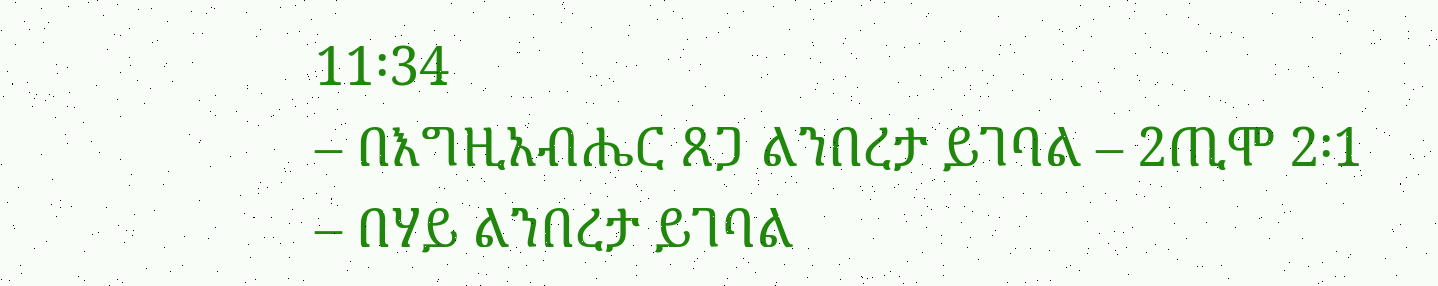11፡34
– በእግዚአብሔር ጸጋ ልንበረታ ይገባል – 2ጢሞ 2፡1
– በሃይ ልንበረታ ይገባል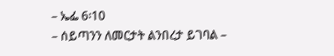– ኤፌ 6፡10
– ሰይጣንን ለመርታት ልንበረታ ይገባል –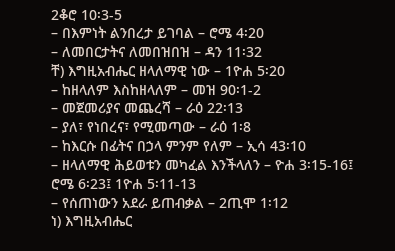2ቆሮ 10፡3-5
– በእምነት ልንበረታ ይገባል – ሮሜ 4፡20
– ለመበርታትና ለመበዝበዝ – ዳን 11፡32
ቸ) እግዚአብሔር ዘላለማዊ ነው – 1ዮሐ 5፡20
– ከዘላለም እስከዘላለም – መዝ 90፡1-2
– መጀመሪያና መጨረሻ – ራዕ 22፡13
– ያለ፣ የነበረና፣ የሚመጣው – ራዕ 1፡8
– ከእርሱ በፊትና በኃላ ምንም የለም – ኢሳ 43፡10
– ዘላለማዊ ሕይወቱን መካፈል እንችላለን – ዮሐ 3፡15-16፤ ሮሜ 6፡23፤ 1ዮሐ 5፡11-13
– የሰጠነውን አደራ ይጠብቃል – 2ጢሞ 1፡12
ነ) እግዚአብሔር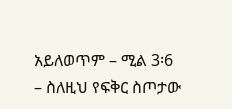አይለወጥም – ሚል 3፡6
– ስለዚህ የፍቅር ስጦታው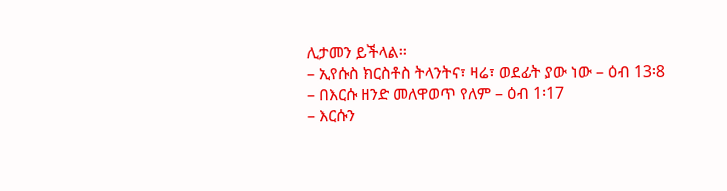ሊታመን ይችላል፡፡
– ኢየሱስ ክርስቶስ ትላንትና፣ ዛሬ፣ ወደፊት ያው ነው – ዕብ 13፡8
– በእርሱ ዘንድ መለዋወጥ የለም – ዕብ 1፡17
– እርሱን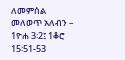ለመምሰል መለወጥ አለብን – 1ዮሐ 3፡2፤ 1ቆሮ 15፡51-53